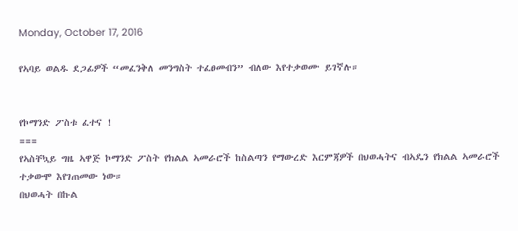Monday, October 17, 2016

የኣባይ ወልዱ ደጋፊዎች “መፈንቅለ መንግስት ተፈፀመብን” ብለው እየተቃወሙ ይገኛሉ።


የኮማንድ ፖስቱ ፈተና !
===
የኣስቸኳይ ግዜ ኣዋጅ ኮማንድ ፖስት የክልል ኣመራሮች ከስልጣን የማውረድ እርምጃዎች በህወሓትና ብኣዴን የክልል ኣመራሮች ተቃውሞ እየገጠመው ነው።
በህወሓት በኩል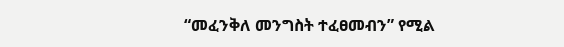“መፈንቅለ መንግስት ተፈፀመብን” የሚል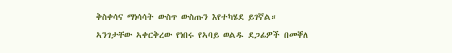ቅስቀሳና ማነሳሳት ውስጥ ውስጡን እየተካሄደ ይገኛል።
ኣንገታቸው ኣቀርቅረው የነበሩ የኣባይ ወልዱ ደጋፊዎች በመቐለ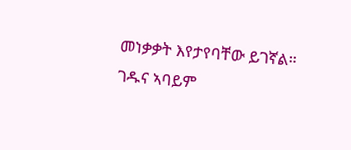መነቃቃት እየታየባቸው ይገኛል።
ገዱና ኣባይም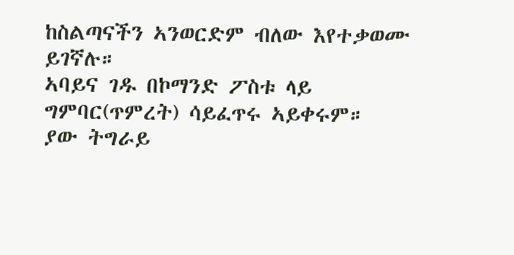ከስልጣናችን ኣንወርድም ብለው እየተቃወሙ ይገኛሉ።
ኣባይና ገዱ በኮማንድ ፖስቱ ላይ ግምባር(ጥምረት) ሳይፈጥሩ ኣይቀሩም።
ያው ትግራይ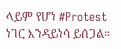ላይም የሆነ #Protest ነገር እንዳይነሳ ይሰጋል።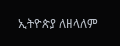ኢትዮጵያ ለዘላለም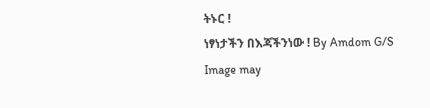ትኑር !
ነፃነታችን በእጃችንነው ! By Amdom G/S
Image may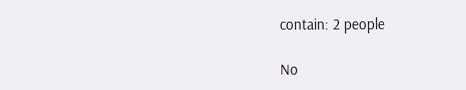contain: 2 people

No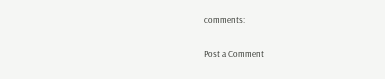comments:

Post a Comment